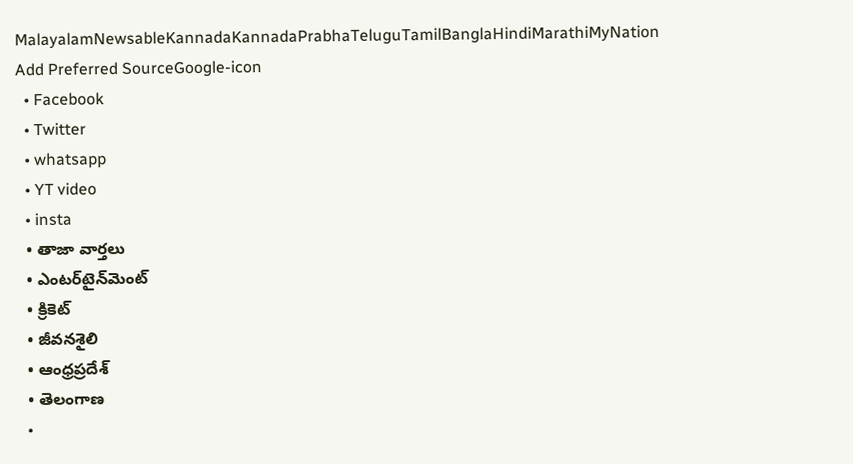MalayalamNewsableKannadaKannadaPrabhaTeluguTamilBanglaHindiMarathiMyNation
Add Preferred SourceGoogle-icon
  • Facebook
  • Twitter
  • whatsapp
  • YT video
  • insta
  • తాజా వార్తలు
  • ఎంటర్‌టైన్‌మెంట్
  • క్రికెట్
  • జీవనశైలి
  • ఆంధ్రప్రదేశ్
  • తెలంగాణ
  •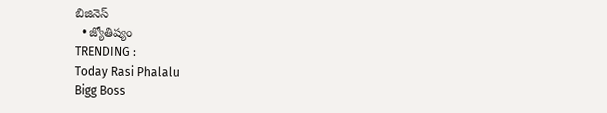బిజినెస్
  • జ్యోతిష్యం
TRENDING :
Today Rasi Phalalu
Bigg Boss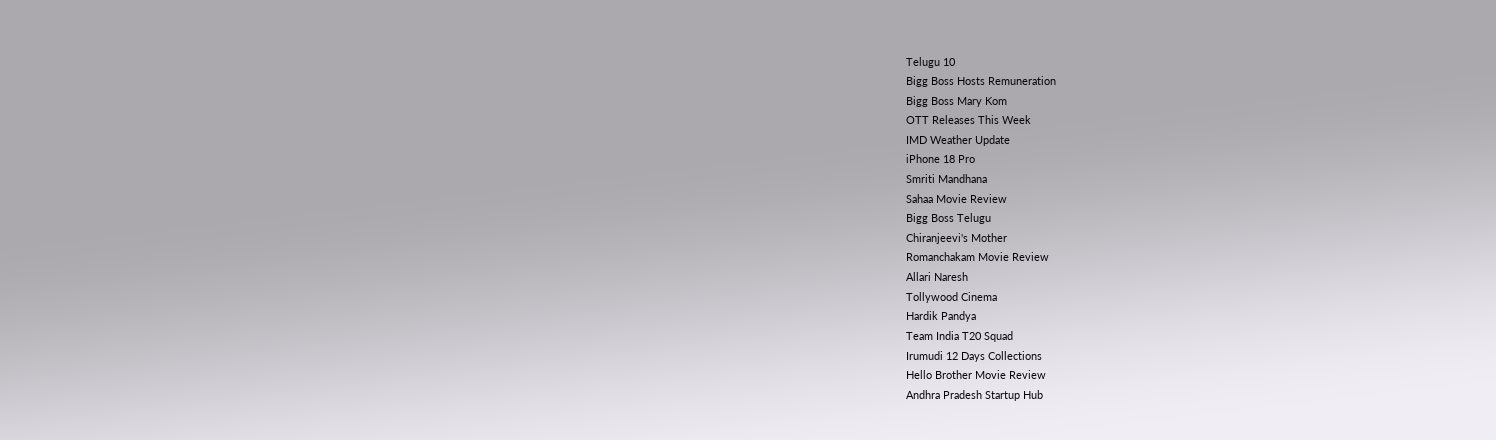Telugu 10
Bigg Boss Hosts Remuneration
Bigg Boss Mary Kom
OTT Releases This Week
IMD Weather Update
iPhone 18 Pro
Smriti Mandhana
Sahaa Movie Review
Bigg Boss Telugu
Chiranjeevi's Mother
Romanchakam Movie Review
Allari Naresh
Tollywood Cinema
Hardik Pandya
Team India T20 Squad
Irumudi 12 Days Collections
Hello Brother Movie Review
Andhra Pradesh Startup Hub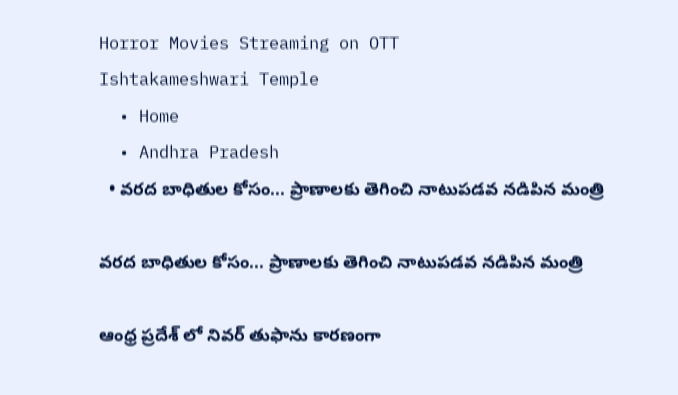Horror Movies Streaming on OTT
Ishtakameshwari Temple
  • Home
  • Andhra Pradesh
  • వరద బాధితుల కోసం... ప్రాణాలకు తెగించి నాటుపడవ నడిపిన మంత్రి

వరద బాధితుల కోసం... ప్రాణాలకు తెగించి నాటుపడవ నడిపిన మంత్రి

ఆంధ్ర ప్రదేశ్ లో నివర్ తుఫాను కారణంగా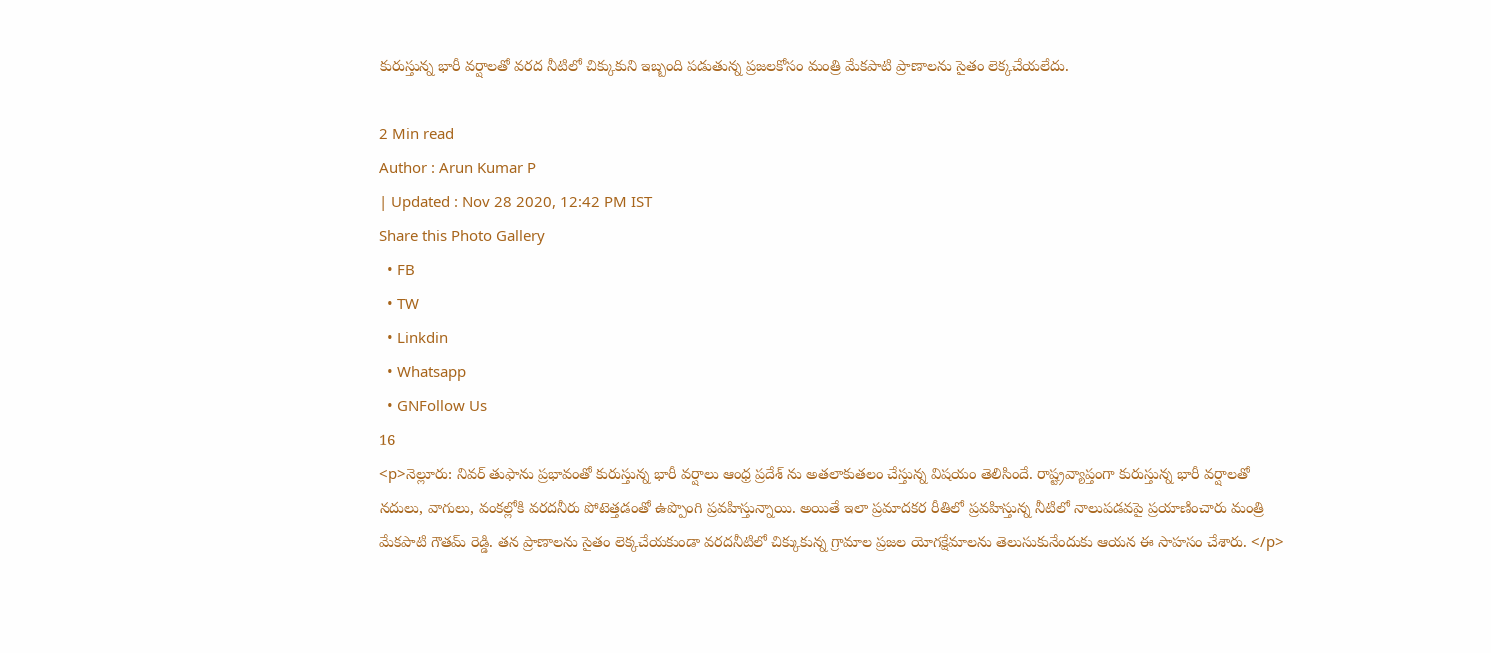కురుస్తున్న భారీ వర్షాలతో వరద నీటిలో చిక్కుకుని ఇబ్బంది పడుతున్న ప్రజలకోసం మంత్రి మేకపాటి ప్రాణాలను సైతం లెక్కచేయలేదు.

2 Min read
Author : Arun Kumar P
| Updated : Nov 28 2020, 12:42 PM IST
Share this Photo Gallery
  • FB
  • TW
  • Linkdin
  • Whatsapp
  • GNFollow Us
16
<p>నెల్లూరు: నివర్ తుఫాను ప్రభావంతో కురుస్తున్న భారీ వర్షాలు ఆంధ్ర ప్రదేశ్ ను అతలాకుతలం చేస్తున్న విషయం తెలిసిందే. రాష్ట్రవ్యాప్తంగా కురుస్తున్న భారీ వర్షాలతో నదులు, వాగులు, వంకల్లోకి వరదనీరు పోటెత్తడంతో ఉప్పొంగి ప్రవహిస్తున్నాయి. అయితే ఇలా ప్రమాదకర రీతిలో ప్రవహిస్తున్న నీటిలో నాలుపడవపై ప్రయాణించారు మంత్రి మేకపాటి గౌతమ్ రెడ్డి. తన ప్రాణాలను సైతం లెక్కచేయకుండా వరదనీటిలో చిక్కుకున్న గ్రామాల ప్రజల యోగక్షేమాలను తెలుసుకునేందుకు ఆయన ఈ సాహసం చేశారు. </p>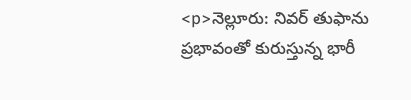<p>నెల్లూరు: నివర్ తుఫాను ప్రభావంతో కురుస్తున్న భారీ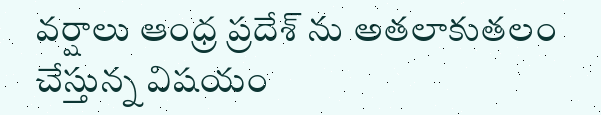వర్షాలు ఆంధ్ర ప్రదేశ్ ను అతలాకుతలం చేస్తున్న విషయం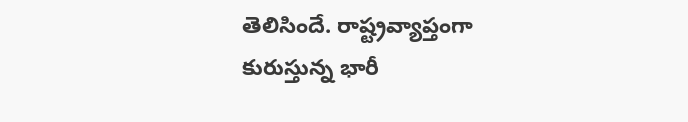తెలిసిందే. రాష్ట్రవ్యాప్తంగా కురుస్తున్న భారీ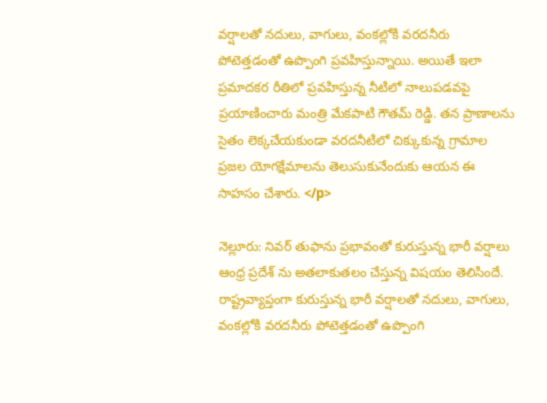వర్షాలతో నదులు, వాగులు, వంకల్లోకి వరదనీరు పోటెత్తడంతో ఉప్పొంగి ప్రవహిస్తున్నాయి. అయితే ఇలా ప్రమాదకర రీతిలో ప్రవహిస్తున్న నీటిలో నాలుపడవపై ప్రయాణించారు మంత్రి మేకపాటి గౌతమ్ రెడ్డి. తన ప్రాణాలను సైతం లెక్కచేయకుండా వరదనీటిలో చిక్కుకున్న గ్రామాల ప్రజల యోగక్షేమాలను తెలుసుకునేందుకు ఆయన ఈ సాహసం చేశారు. </p>

నెల్లూరు: నివర్ తుఫాను ప్రభావంతో కురుస్తున్న భారీ వర్షాలు ఆంధ్ర ప్రదేశ్ ను అతలాకుతలం చేస్తున్న విషయం తెలిసిందే. రాష్ట్రవ్యాప్తంగా కురుస్తున్న భారీ వర్షాలతో నదులు, వాగులు, వంకల్లోకి వరదనీరు పోటెత్తడంతో ఉప్పొంగి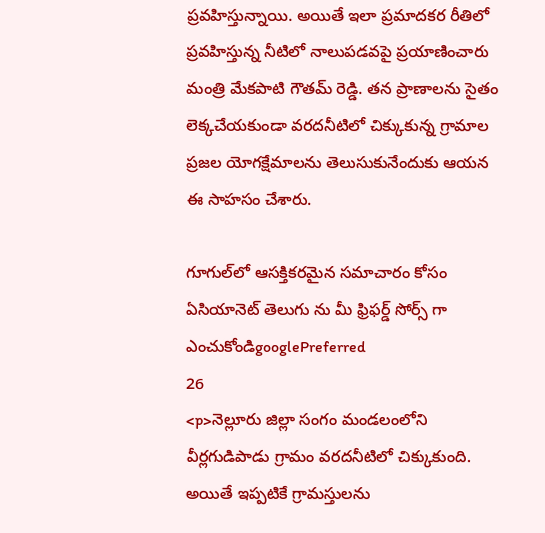ప్రవహిస్తున్నాయి. అయితే ఇలా ప్రమాదకర రీతిలో ప్రవహిస్తున్న నీటిలో నాలుపడవపై ప్రయాణించారు మంత్రి మేకపాటి గౌతమ్ రెడ్డి. తన ప్రాణాలను సైతం లెక్కచేయకుండా వరదనీటిలో చిక్కుకున్న గ్రామాల ప్రజల యోగక్షేమాలను తెలుసుకునేందుకు ఆయన ఈ సాహసం చేశారు.

గూగుల్‌లో ఆసక్తికరమైన సమాచారం కోసం ఏసియానెట్ తెలుగు ను మీ ఫ్రిఫర్డ్ సోర్స్ గా ఎంచుకోండిgooglePreferred
26
<p>నెల్లూరు జిల్లా సంగం మండలంలోని వీర్లగుడిపాడు గ్రామం వరదనీటిలో చిక్కుకుంది. అయితే ఇప్పటికే గ్రామస్తులను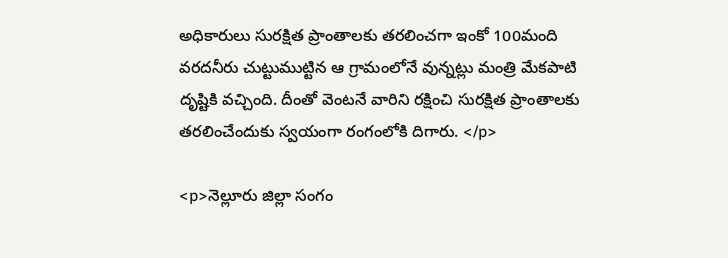అధికారులు సురక్షిత ప్రాంతాలకు తరలించగా ఇంకో 100మంది వరదనీరు చుట్టుముట్టిన ఆ గ్రామంలోనే వున్నట్లు మంత్రి మేకపాటి దృష్టికి వచ్చింది. దీంతో వెంటనే వారిని రక్షించి సురక్షిత ప్రాంతాలకు  తరలించేందుకు స్వయంగా రంగంలోకి దిగారు. </p>

<p>నెల్లూరు జిల్లా సంగం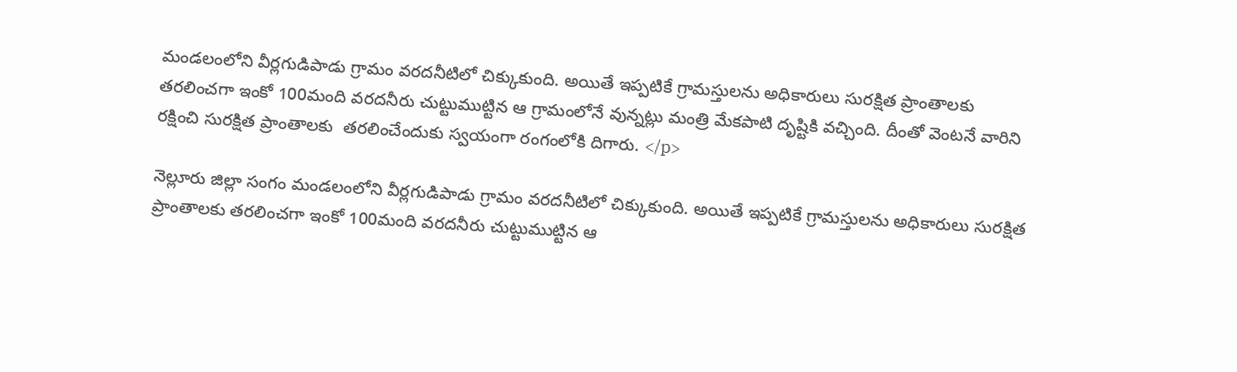మండలంలోని వీర్లగుడిపాడు గ్రామం వరదనీటిలో చిక్కుకుంది. అయితే ఇప్పటికే గ్రామస్తులను అధికారులు సురక్షిత ప్రాంతాలకు తరలించగా ఇంకో 100మంది వరదనీరు చుట్టుముట్టిన ఆ గ్రామంలోనే వున్నట్లు మంత్రి మేకపాటి దృష్టికి వచ్చింది. దీంతో వెంటనే వారిని రక్షించి సురక్షిత ప్రాంతాలకు  తరలించేందుకు స్వయంగా రంగంలోకి దిగారు. </p>

నెల్లూరు జిల్లా సంగం మండలంలోని వీర్లగుడిపాడు గ్రామం వరదనీటిలో చిక్కుకుంది. అయితే ఇప్పటికే గ్రామస్తులను అధికారులు సురక్షిత ప్రాంతాలకు తరలించగా ఇంకో 100మంది వరదనీరు చుట్టుముట్టిన ఆ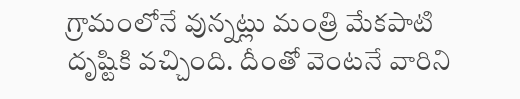గ్రామంలోనే వున్నట్లు మంత్రి మేకపాటి దృష్టికి వచ్చింది. దీంతో వెంటనే వారిని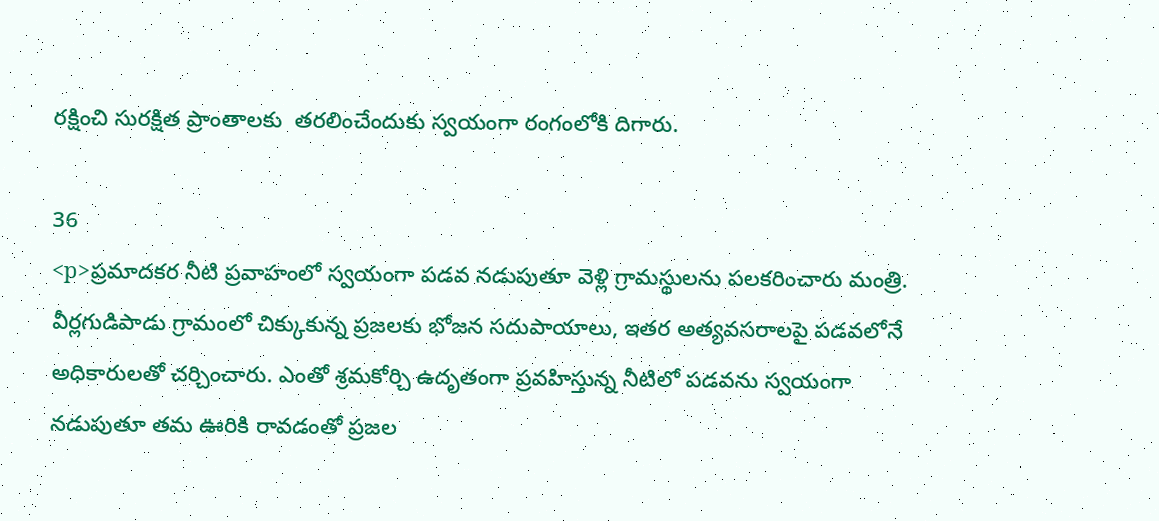రక్షించి సురక్షిత ప్రాంతాలకు  తరలించేందుకు స్వయంగా రంగంలోకి దిగారు.

36
<p>ప్రమాదకర నీటి ప్రవాహంలో స్వయంగా పడవ నడుపుతూ వెళ్లి గ్రామస్థులను పలకరించారు మంత్రి. వీర్లగుడిపాడు గ్రామంలో చిక్కుకున్న ప్రజలకు భోజన సదుపాయాలు, ఇతర అత్యవసరాలపై పడవలోనే అధికారులతో చర్చించారు. ఎంతో శ్రమకోర్చి ఉదృతంగా ప్రవహిస్తున్న నీటిలో పడవను స్వయంగా నడుపుతూ తమ ఊరికి రావడంతో ప్రజల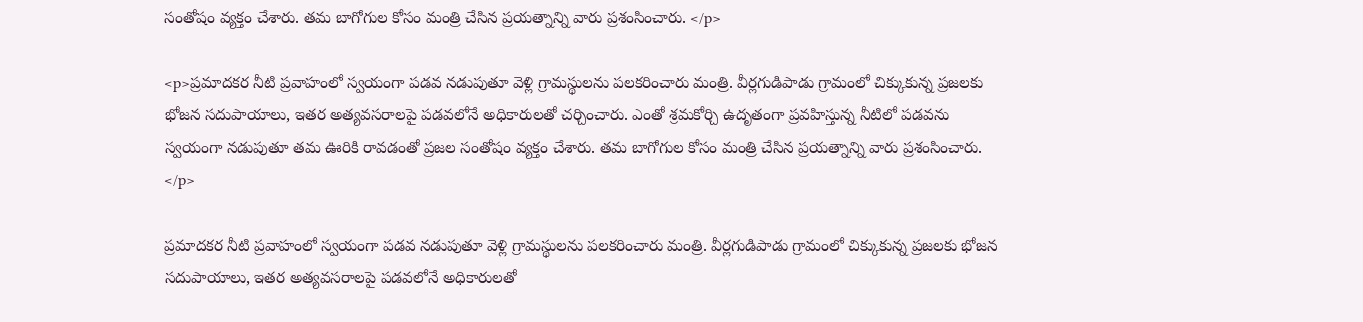సంతోషం వ్యక్తం చేశారు. తమ బాగోగుల కోసం మంత్రి చేసిన ప్రయత్నాన్ని వారు ప్రశంసించారు. </p>

<p>ప్రమాదకర నీటి ప్రవాహంలో స్వయంగా పడవ నడుపుతూ వెళ్లి గ్రామస్థులను పలకరించారు మంత్రి. వీర్లగుడిపాడు గ్రామంలో చిక్కుకున్న ప్రజలకు భోజన సదుపాయాలు, ఇతర అత్యవసరాలపై పడవలోనే అధికారులతో చర్చించారు. ఎంతో శ్రమకోర్చి ఉదృతంగా ప్రవహిస్తున్న నీటిలో పడవను స్వయంగా నడుపుతూ తమ ఊరికి రావడంతో ప్రజల సంతోషం వ్యక్తం చేశారు. తమ బాగోగుల కోసం మంత్రి చేసిన ప్రయత్నాన్ని వారు ప్రశంసించారు. </p>

ప్రమాదకర నీటి ప్రవాహంలో స్వయంగా పడవ నడుపుతూ వెళ్లి గ్రామస్థులను పలకరించారు మంత్రి. వీర్లగుడిపాడు గ్రామంలో చిక్కుకున్న ప్రజలకు భోజన సదుపాయాలు, ఇతర అత్యవసరాలపై పడవలోనే అధికారులతో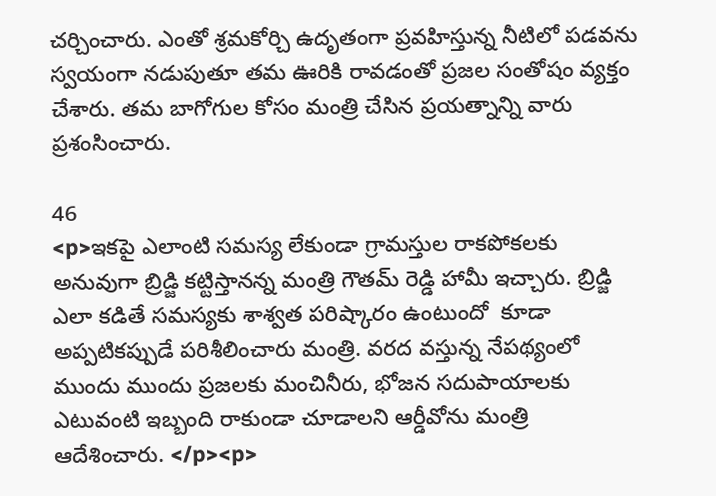చర్చించారు. ఎంతో శ్రమకోర్చి ఉదృతంగా ప్రవహిస్తున్న నీటిలో పడవను స్వయంగా నడుపుతూ తమ ఊరికి రావడంతో ప్రజల సంతోషం వ్యక్తం చేశారు. తమ బాగోగుల కోసం మంత్రి చేసిన ప్రయత్నాన్ని వారు ప్రశంసించారు.

46
<p>ఇకపై ఎలాంటి సమస్య లేకుండా గ్రామస్తుల రాకపోకలకు అనువుగా బ్రిడ్జి కట్టిస్తానన్న మంత్రి గౌతమ్ రెడ్డి హామీ ఇచ్చారు. బ్రిడ్జి ఎలా కడితే సమస్యకు శాశ్వత పరిష్కారం ఉంటుందో  కూడా అప్పటికప్పుడే పరిశీలించారు మంత్రి. వరద వస్తున్న నేపథ్యంలో ముందు ముందు ప్రజలకు మంచినీరు, భోజన సదుపాయాలకు ఎటువంటి ఇబ్బంది రాకుండా చూడాలని ఆర్డీవోను మంత్రి ఆదేశించారు. </p><p>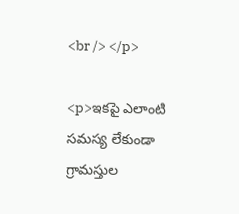<br /> </p>

<p>ఇకపై ఎలాంటి సమస్య లేకుండా గ్రామస్తుల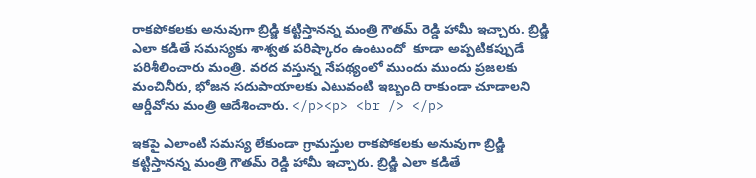రాకపోకలకు అనువుగా బ్రిడ్జి కట్టిస్తానన్న మంత్రి గౌతమ్ రెడ్డి హామీ ఇచ్చారు. బ్రిడ్జి ఎలా కడితే సమస్యకు శాశ్వత పరిష్కారం ఉంటుందో  కూడా అప్పటికప్పుడే పరిశీలించారు మంత్రి. వరద వస్తున్న నేపథ్యంలో ముందు ముందు ప్రజలకు మంచినీరు, భోజన సదుపాయాలకు ఎటువంటి ఇబ్బంది రాకుండా చూడాలని ఆర్డీవోను మంత్రి ఆదేశించారు. </p><p> <br /> </p>

ఇకపై ఎలాంటి సమస్య లేకుండా గ్రామస్తుల రాకపోకలకు అనువుగా బ్రిడ్జి కట్టిస్తానన్న మంత్రి గౌతమ్ రెడ్డి హామీ ఇచ్చారు. బ్రిడ్జి ఎలా కడితే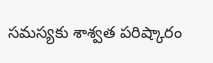సమస్యకు శాశ్వత పరిష్కారం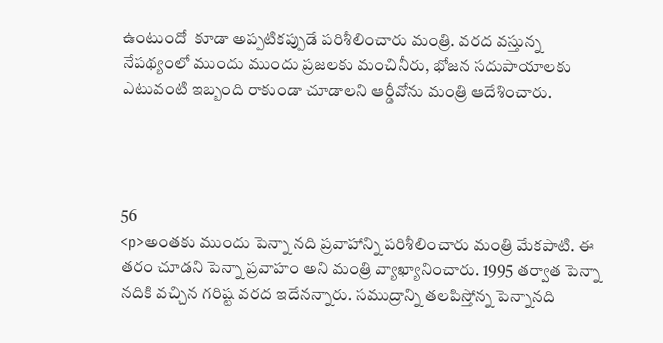ఉంటుందో  కూడా అప్పటికప్పుడే పరిశీలించారు మంత్రి. వరద వస్తున్న నేపథ్యంలో ముందు ముందు ప్రజలకు మంచినీరు, భోజన సదుపాయాలకు ఎటువంటి ఇబ్బంది రాకుండా చూడాలని ఆర్డీవోను మంత్రి ఆదేశించారు.




56
<p>అంతకు ముందు పెన్నా నది ప్రవాహాన్ని పరిశీలించారు మంత్రి మేకపాటి. ఈ తరం చూడని పెన్నా ప్రవాహం అని మంత్రి వ్యాఖ్యానించారు. 1995 తర్వాత పెన్నా నదికి వచ్చిన గరిష్ట వరద ఇదేనన్నారు. సముద్రాన్ని తలపిస్తోన్న పెన్నానది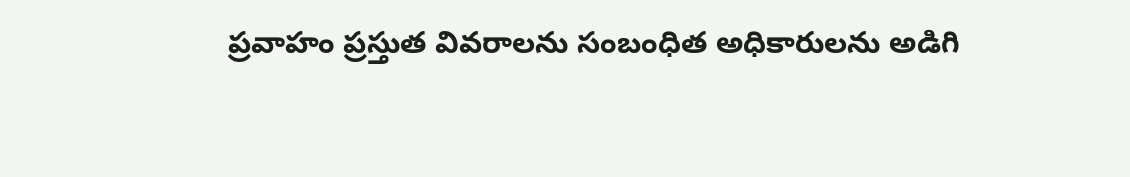ప్రవాహం ప్రస్తుత వివరాలను సంబంధిత అధికారులను అడిగి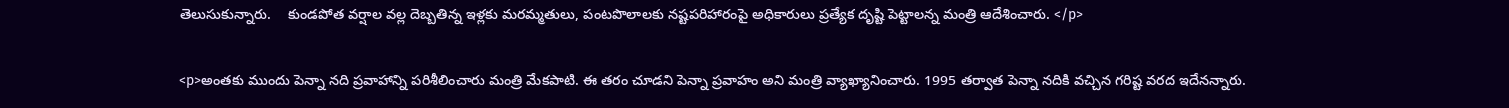తెలుసుకున్నారు.    కుండపోత వర్షాల వల్ల దెబ్బతిన్న ఇళ్లకు మరమ్మతులు, పంటపొలాలకు నష్టపరిహారంపై అధికారులు ప్రత్యేక దృష్టి పెట్టాలన్న మంత్రి ఆదేశించారు. </p>

<p>అంతకు ముందు పెన్నా నది ప్రవాహాన్ని పరిశీలించారు మంత్రి మేకపాటి. ఈ తరం చూడని పెన్నా ప్రవాహం అని మంత్రి వ్యాఖ్యానించారు. 1995 తర్వాత పెన్నా నదికి వచ్చిన గరిష్ట వరద ఇదేనన్నారు.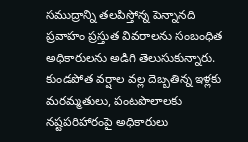సముద్రాన్ని తలపిస్తోన్న పెన్నానది ప్రవాహం ప్రస్తుత వివరాలను సంబంధిత అధికారులను అడిగి తెలుసుకున్నారు.    కుండపోత వర్షాల వల్ల దెబ్బతిన్న ఇళ్లకు మరమ్మతులు, పంటపొలాలకు నష్టపరిహారంపై అధికారులు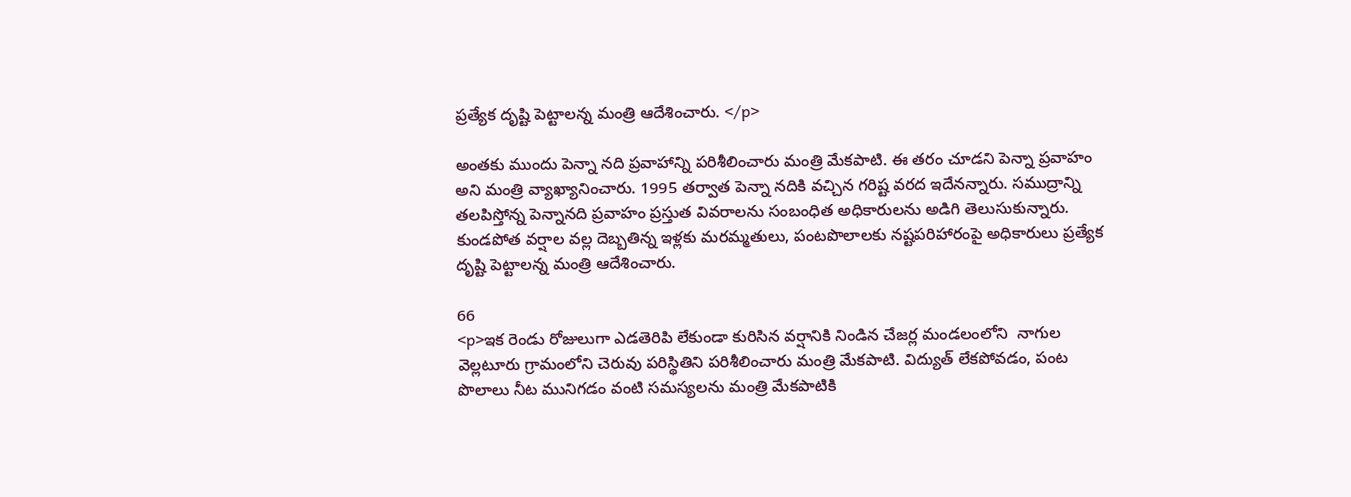ప్రత్యేక దృష్టి పెట్టాలన్న మంత్రి ఆదేశించారు. </p>

అంతకు ముందు పెన్నా నది ప్రవాహాన్ని పరిశీలించారు మంత్రి మేకపాటి. ఈ తరం చూడని పెన్నా ప్రవాహం అని మంత్రి వ్యాఖ్యానించారు. 1995 తర్వాత పెన్నా నదికి వచ్చిన గరిష్ట వరద ఇదేనన్నారు. సముద్రాన్ని తలపిస్తోన్న పెన్నానది ప్రవాహం ప్రస్తుత వివరాలను సంబంధిత అధికారులను అడిగి తెలుసుకున్నారు.    కుండపోత వర్షాల వల్ల దెబ్బతిన్న ఇళ్లకు మరమ్మతులు, పంటపొలాలకు నష్టపరిహారంపై అధికారులు ప్రత్యేక దృష్టి పెట్టాలన్న మంత్రి ఆదేశించారు.

66
<p>ఇక రెండు రోజులుగా ఎడతెరిపి లేకుండా కురిసిన వర్షానికి నిండిన చేజర్ల మండలంలోని  నాగుల వెల్లటూరు గ్రామంలోని చెరువు పరిస్థితిని పరిశీలించారు మంత్రి మేకపాటి. విద్యుత్ లేకపోవడం, పంట పొలాలు నీట మునిగడం వంటి సమస్యలను మంత్రి మేకపాటికి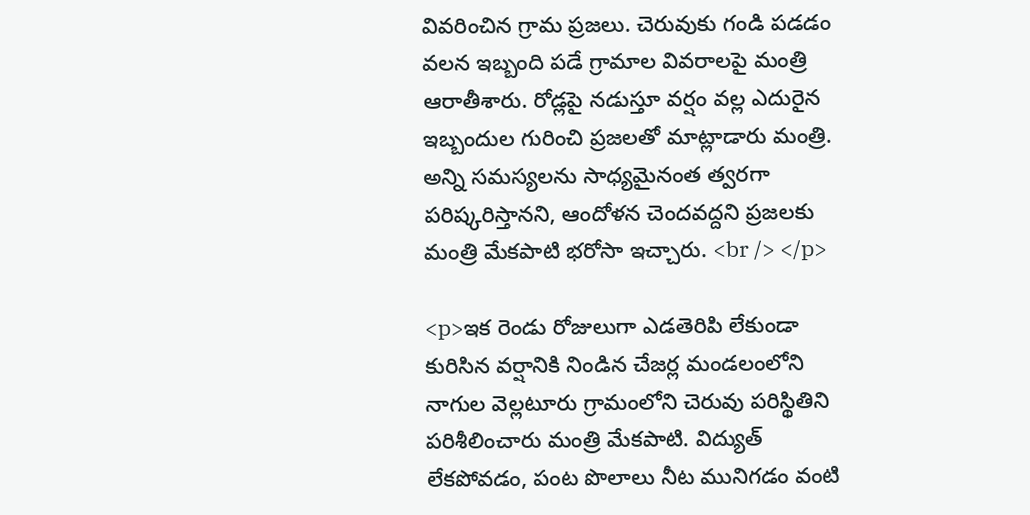వివరించిన గ్రామ ప్రజలు. చెరువుకు గండి పడడం వలన ఇబ్బంది పడే గ్రామాల వివరాలపై మంత్రి ఆరాతీశారు. రోడ్లపై నడుస్తూ వర్షం వల్ల ఎదురైన ఇబ్బందుల గురించి ప్రజలతో మాట్లాడారు మంత్రి. అన్ని సమస్యలను సాధ్యమైనంత త్వరగా పరిష్కరిస్తానని, ఆందోళన చెందవద్దని ప్రజలకు మంత్రి మేకపాటి భరోసా ఇచ్చారు. <br /> </p>

<p>ఇక రెండు రోజులుగా ఎడతెరిపి లేకుండా కురిసిన వర్షానికి నిండిన చేజర్ల మండలంలోని  నాగుల వెల్లటూరు గ్రామంలోని చెరువు పరిస్థితిని పరిశీలించారు మంత్రి మేకపాటి. విద్యుత్ లేకపోవడం, పంట పొలాలు నీట మునిగడం వంటి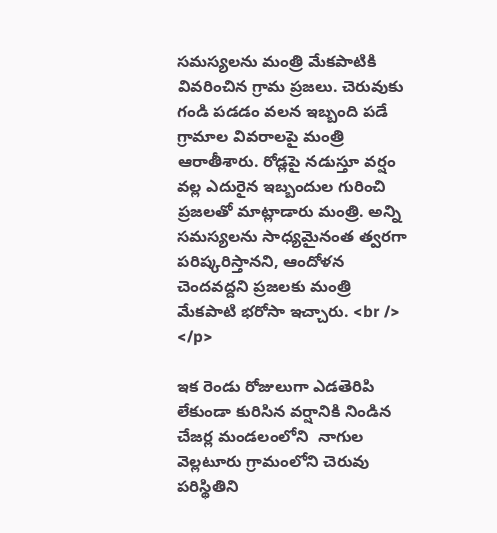సమస్యలను మంత్రి మేకపాటికి వివరించిన గ్రామ ప్రజలు. చెరువుకు గండి పడడం వలన ఇబ్బంది పడే గ్రామాల వివరాలపై మంత్రి ఆరాతీశారు. రోడ్లపై నడుస్తూ వర్షం వల్ల ఎదురైన ఇబ్బందుల గురించి ప్రజలతో మాట్లాడారు మంత్రి. అన్ని సమస్యలను సాధ్యమైనంత త్వరగా పరిష్కరిస్తానని, ఆందోళన చెందవద్దని ప్రజలకు మంత్రి మేకపాటి భరోసా ఇచ్చారు. <br /> </p>

ఇక రెండు రోజులుగా ఎడతెరిపి లేకుండా కురిసిన వర్షానికి నిండిన చేజర్ల మండలంలోని  నాగుల వెల్లటూరు గ్రామంలోని చెరువు పరిస్థితిని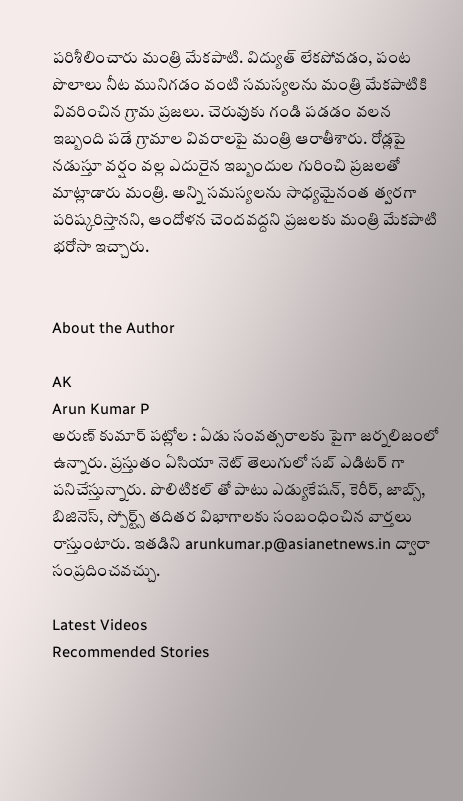పరిశీలించారు మంత్రి మేకపాటి. విద్యుత్ లేకపోవడం, పంట పొలాలు నీట మునిగడం వంటి సమస్యలను మంత్రి మేకపాటికి వివరించిన గ్రామ ప్రజలు. చెరువుకు గండి పడడం వలన ఇబ్బంది పడే గ్రామాల వివరాలపై మంత్రి ఆరాతీశారు. రోడ్లపై నడుస్తూ వర్షం వల్ల ఎదురైన ఇబ్బందుల గురించి ప్రజలతో మాట్లాడారు మంత్రి. అన్ని సమస్యలను సాధ్యమైనంత త్వరగా పరిష్కరిస్తానని, ఆందోళన చెందవద్దని ప్రజలకు మంత్రి మేకపాటి భరోసా ఇచ్చారు.


About the Author

AK
Arun Kumar P
అరుణ్ కుమార్ పట్లోల : ఏడు సంవత్సరాలకు పైగా జర్నలిజంలో ఉన్నారు. ప్రస్తుతం ఏసియా నెట్ తెలుగులో సబ్ ఎడిటర్ గా పనిచేస్తున్నారు. పొలిటికల్ తో పాటు ఎడ్యుకేషన్, కెరీర్, జాబ్స్, బిజినెస్, స్పోర్ట్స్ తదితర విభాగాలకు సంబంధించిన వార్తలు రాస్తుంటారు. ఇతడిని arunkumar.p@asianetnews.in ద్వారా సంప్రదించవచ్చు.

Latest Videos
Recommended Stories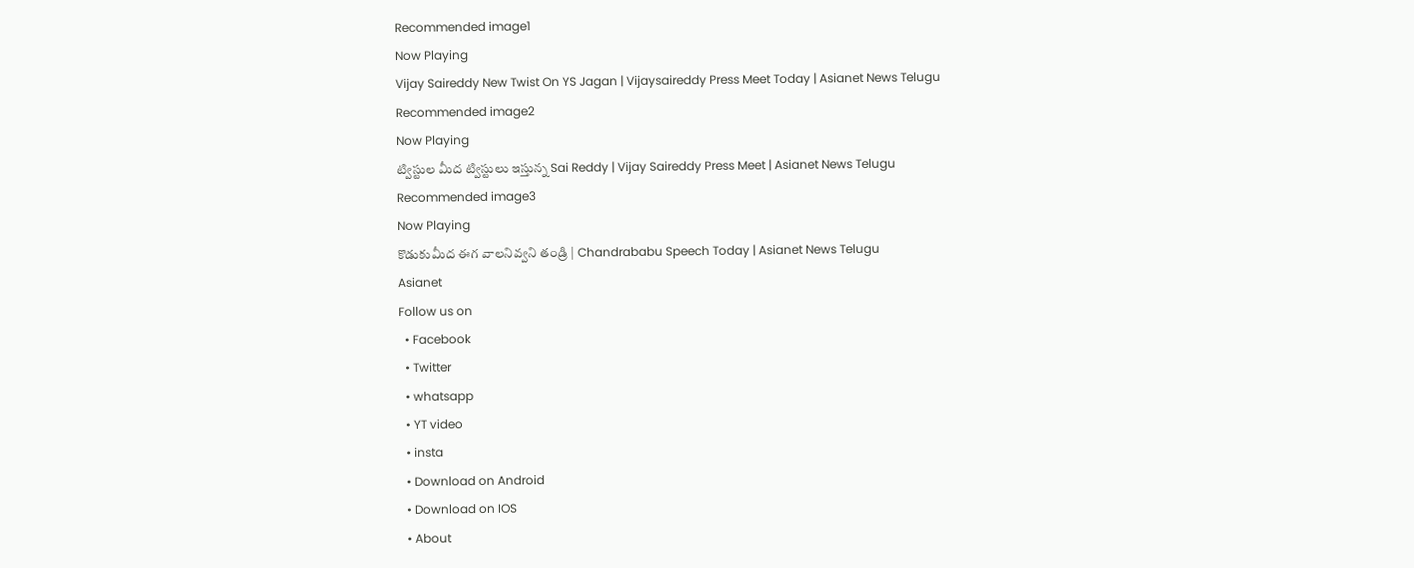Recommended image1
Now Playing
Vijay Saireddy New Twist On YS Jagan | Vijaysaireddy Press Meet Today | Asianet News Telugu
Recommended image2
Now Playing
ట్విస్టుల మీద ట్విస్టులు ఇస్తున్న Sai Reddy | Vijay Saireddy Press Meet | Asianet News Telugu
Recommended image3
Now Playing
కొడుకుమీద ఈగ వాలనివ్వని తండ్రి | Chandrababu Speech Today | Asianet News Telugu
Asianet
Follow us on
  • Facebook
  • Twitter
  • whatsapp
  • YT video
  • insta
  • Download on Android
  • Download on IOS
  • About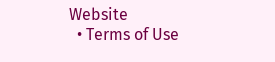Website
  • Terms of Use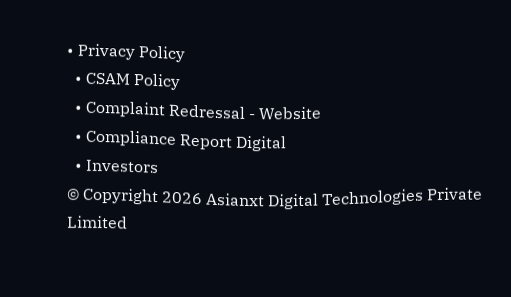• Privacy Policy
  • CSAM Policy
  • Complaint Redressal - Website
  • Compliance Report Digital
  • Investors
© Copyright 2026 Asianxt Digital Technologies Private Limited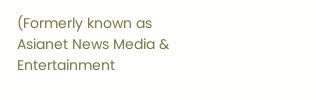(Formerly known as Asianet News Media & Entertainment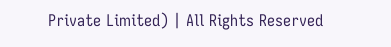Private Limited) | All Rights Reserved